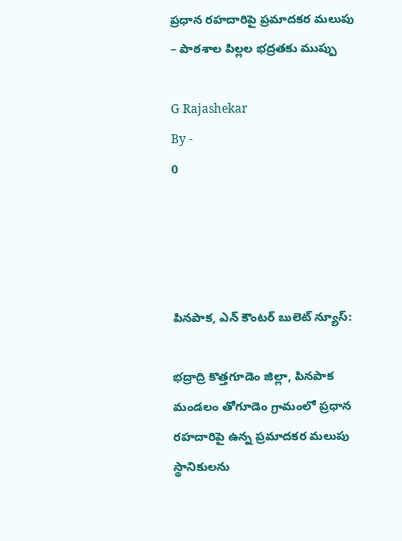ప్రధాన రహదారిపై ప్రమాదకర మలుపు – పాఠశాల పిల్లల భద్రతకు ముప్పు

G Rajashekar
By -
0




పినపాక, ఎన్ కౌంటర్ బులెట్ న్యూస్:

భద్రాద్రి కొత్తగూడెం జిల్లా, పినపాక మండలం తోగూడెం గ్రామంలో ప్రధాన రహదారిపై ఉన్న ప్రమాదకర మలుపు స్థానికులను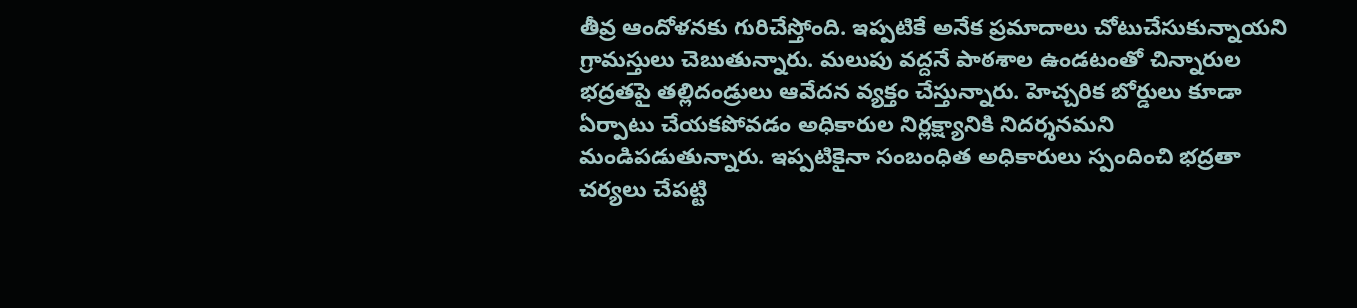తీవ్ర ఆందోళనకు గురిచేస్తోంది. ఇప్పటికే అనేక ప్రమాదాలు చోటుచేసుకున్నాయని గ్రామస్తులు చెబుతున్నారు. మలుపు వద్దనే పాఠశాల ఉండటంతో చిన్నారుల భద్రతపై తల్లిదండ్రులు ఆవేదన వ్యక్తం చేస్తున్నారు. హెచ్చరిక బోర్డులు కూడా ఏర్పాటు చేయకపోవడం అధికారుల నిర్లక్ష్యానికి నిదర్శనమని మండిపడుతున్నారు. ఇప్పటికైనా సంబంధిత అధికారులు స్పందించి భద్రతా చర్యలు చేపట్టి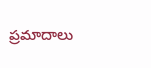ప్రమాదాలు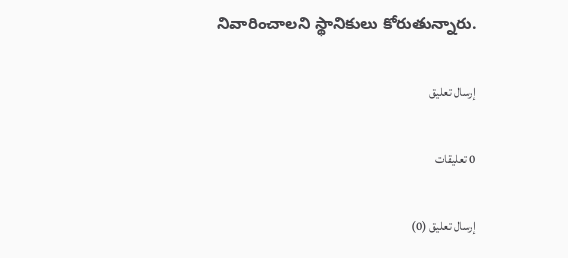నివారించాలని స్థానికులు కోరుతున్నారు.

إرسال تعليق

0 تعليقات

إرسال تعليق (0)